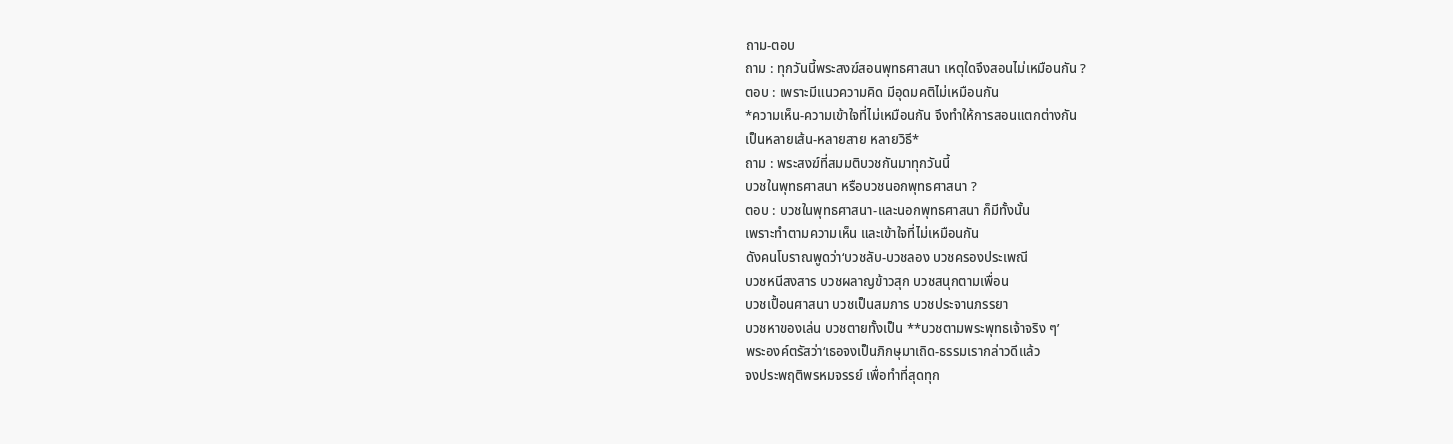ถาม-ตอบ
ถาม : ทุกวันนี้พระสงฆ์สอนพุทธศาสนา เหตุใดจึงสอนไม่เหมือนกัน ?
ตอบ : เพราะมีแนวความคิด มีอุดมคติไม่เหมือนกัน
*ความเห็น-ความเข้าใจที่ไม่เหมือนกัน จึงทำให้การสอนแตกต่างกัน
เป็นหลายเส้น-หลายสาย หลายวิธี*
ถาม : พระสงฆ์ที่สมมติบวชกันมาทุกวันนี้
บวชในพุทธศาสนา หรือบวชนอกพุทธศาสนา ?
ตอบ : บวชในพุทธศาสนา-และนอกพุทธศาสนา ก็มีทั้งนั้น
เพราะทำตามความเห็น และเข้าใจที่ไม่เหมือนกัน
ดังคนโบราณพูดว่า‘บวชลับ-บวชลอง บวชครองประเพณี
บวชหนีสงสาร บวชผลาญข้าวสุก บวชสนุกตามเพื่อน
บวชเปื้อนศาสนา บวชเป็นสมภาร บวชประจานภรรยา
บวชหาของเล่น บวชตายทั้งเป็น **บวชตามพระพุทธเจ้าจริง ๆ’
พระองค์ตรัสว่า‘เธอจงเป็นภิกษุมาเถิด-ธรรมเรากล่าวดีแล้ว
จงประพฤติพรหมจรรย์ เพื่อทำที่สุดทุก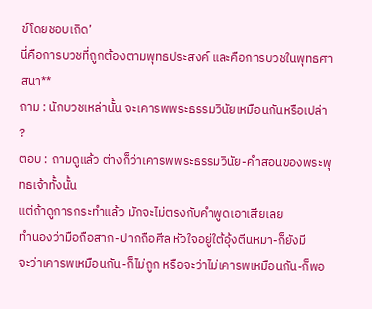ข์โดยชอบเถิด’
นี่คือการบวชที่ถูกต้องตามพุทธประสงค์ และคือการบวชในพุทธศาสนา**
ถาม : นักบวชเหล่านั้น จะเคารพพระธรรมวินัยเหมือนกันหรือเปล่า ?
ตอบ : ถามดูแล้ว ต่างก็ว่าเคารพพระธรรมวินัย-คำสอนของพระพุทธเจ้าทั้งนั้น
แต่ถ้าดูการกระทำแล้ว มักจะไม่ตรงกับคำพูดเอาเสียเลย
ทำนองว่ามือถือสาก-ปากถือศีล หัวใจอยู่ใต้อุ้งตีนหมา-ก็ยังมี
จะว่าเคารพเหมือนกัน-ก็ไม่ถูก หรือจะว่าไม่เคารพเหมือนกัน-ก็พอ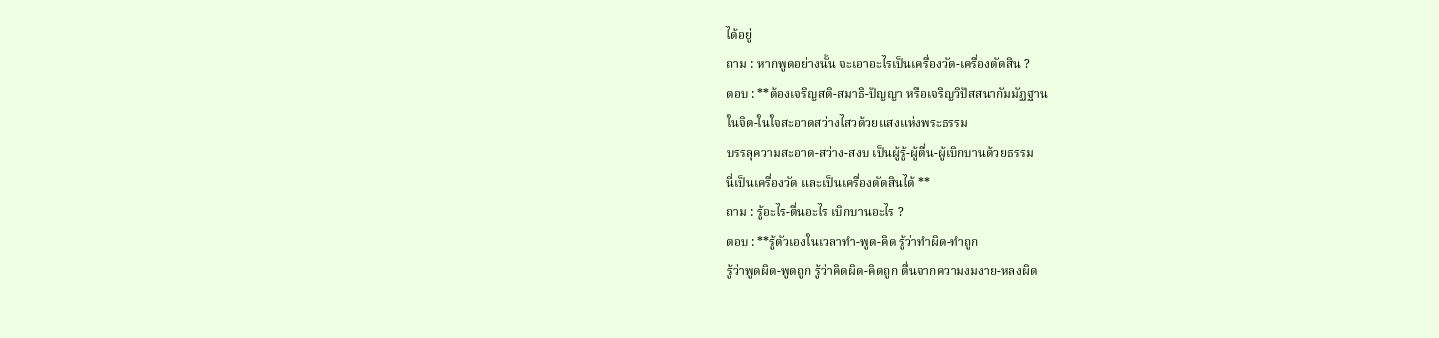ได้อยู่
ถาม : หากพูดอย่างนั้น จะเอาอะไรเป็นเครื่องวัด-เครื่องตัดสิน ?
ตอบ : **ต้องเจริญสติ-สมาธิ-ปัญญา หรือเจริญวิปัสสนากัมมัฏฐาน
ในจิต-ในใจสะอาดสว่างไสวด้วยแสงแห่งพระธรรม
บรรลุความสะอาด-สว่าง-สงบ เป็นผู้รู้-ผู้ตื่น-ผู้เบิกบานด้วยธรรม
นี่เป็นเครื่องวัด และเป็นเครื่องตัดสินได้ **
ถาม : รู้อะไร-ตื่นอะไร เบิกบานอะไร ?
ตอบ : **รู้ตัวเองในเวลาทำ-พูด-คิด รู้ว่าทำผิด-ทำถูก
รู้ว่าพูดผิด-พูดถูก รู้ว่าคิดผิด-คิดถูก ตื่นจากความงมงาย-หลงผิด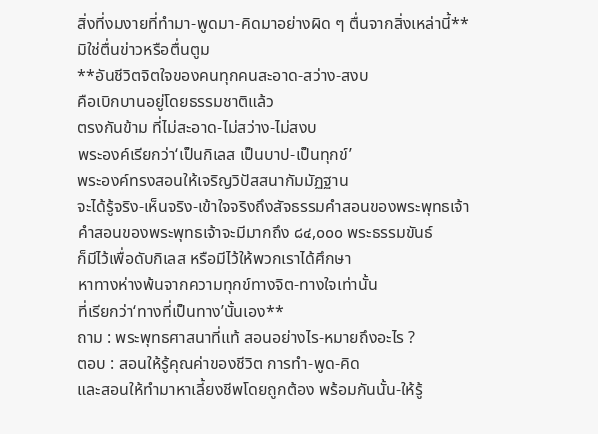สิ่งที่งมงายที่ทำมา-พูดมา-คิดมาอย่างผิด ๆ ตื่นจากสิ่งเหล่านี้**
มิใช่ตื่นข่าวหรือตื่นตูม
**อันชีวิตจิตใจของคนทุกคนสะอาด-สว่าง-สงบ
คือเบิกบานอยู่โดยธรรมชาติแล้ว
ตรงกันข้าม ที่ไม่สะอาด-ไม่สว่าง-ไม่สงบ
พระองค์เรียกว่า‘เป็นกิเลส เป็นบาป-เป็นทุกข์’
พระองค์ทรงสอนให้เจริญวิปัสสนากัมมัฏฐาน
จะได้รู้จริง-เห็นจริง-เข้าใจจริงถึงสัจธรรมคำสอนของพระพุทธเจ้า
คำสอนของพระพุทธเจ้าจะมีมากถึง ๘๔,๐๐๐ พระธรรมขันธ์
ก็มีไว้เพื่อดับกิเลส หรือมีไว้ให้พวกเราได้ศึกษา
หาทางห่างพ้นจากความทุกข์ทางจิต-ทางใจเท่านั้น
ที่เรียกว่า‘ทางที่เป็นทาง’นั้นเอง**
ถาม : พระพุทธศาสนาที่แท้ สอนอย่างไร-หมายถึงอะไร ?
ตอบ : สอนให้รู้คุณค่าของชีวิต การทำ-พูด-คิด
และสอนให้ทำมาหาเลี้ยงชีพโดยถูกต้อง พร้อมกันนั้น-ให้รู้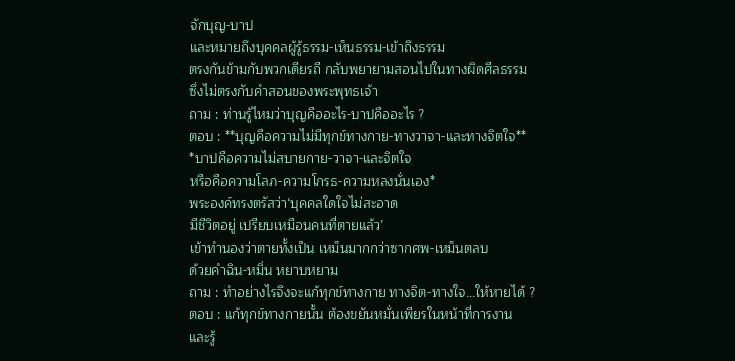จักบุญ-บาป
และหมายถึงบุคคลผู้รู้ธรรม-เห็นธรรม-เข้าถึงธรรม
ตรงกันข้ามกับพวกเดียรถี กลับพยายามสอนไปในทางผิดศีลธรรม
ซึ่งไม่ตรงกับคำสอนของพระพุทธเจ้า
ถาม : ท่านรู้ไหมว่าบุญคืออะไร-บาปคืออะไร ?
ตอบ : **บุญคือความไม่มีทุกข์ทางกาย-ทางวาจา-และทางจิตใจ**
*บาปคือความไม่สบายกาย-วาจา-และจิตใจ
หรือคือความโลภ-ความโกรธ-ความหลงนั่นเอง*
พระองค์ทรงตรัสว่า‘บุคคลใดใจไม่สะอาด
มีชีวิตอยู่ เปรียบเหมือนคนที่ตายแล้ว’
เข้าทำนองว่าตายทั้งเป็น เหม็นมากกว่าซากศพ-เหม็นตลบ
ด้วยคำฉิน-หมิ่น หยาบหยาม
ถาม : ทำอย่างไรจึงจะแก้ทุกข์ทางกาย ทางจิต-ทางใจ…ให้หายได้ ?
ตอบ : แก้ทุกข์ทางกายนั้น ต้องขยันหมั่นเพียรในหน้าที่การงาน
และรู้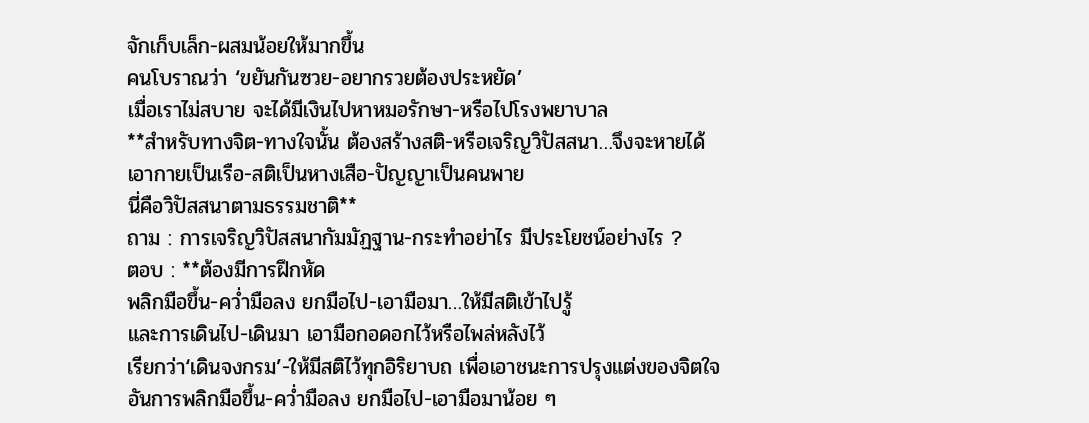จักเก็บเล็ก-ผสมน้อยให้มากขึ้น
คนโบราณว่า ‘ขยันกันซวย-อยากรวยต้องประหยัด’
เมื่อเราไม่สบาย จะได้มีเงินไปหาหมอรักษา-หรือไปโรงพยาบาล
**สำหรับทางจิต-ทางใจนั้น ต้องสร้างสติ-หรือเจริญวิปัสสนา…จึงจะหายได้
เอากายเป็นเรือ-สติเป็นหางเสือ-ปัญญาเป็นคนพาย
นี่คือวิปัสสนาตามธรรมชาติ**
ถาม : การเจริญวิปัสสนากัมมัฏฐาน-กระทำอย่าไร มีประโยชน์อย่างไร ?
ตอบ : **ต้องมีการฝึกหัด
พลิกมือขึ้น-คว่ำมือลง ยกมือไป-เอามือมา…ให้มีสติเข้าไปรู้
และการเดินไป-เดินมา เอามือกอดอกไว้หรือไพล่หลังไว้
เรียกว่า‘เดินจงกรม’-ให้มีสติไว้ทุกอิริยาบถ เพื่อเอาชนะการปรุงแต่งของจิตใจ
อันการพลิกมือขึ้น-คว่ำมือลง ยกมือไป-เอามือมาน้อย ๆ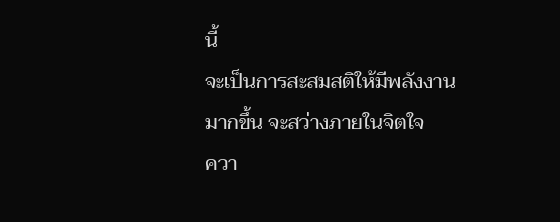นี้
จะเป็นการสะสมสติให้มีพลังงานมากขึ้น จะสว่างภายในจิตใจ
ควา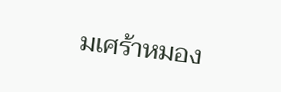มเศร้าหมอง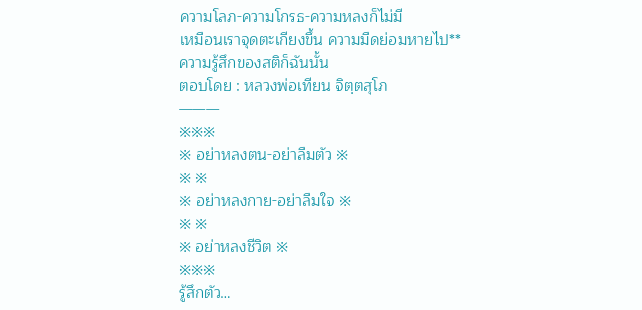ความโลภ-ความโกรธ-ความหลงก็ไม่มี
เหมือนเราจุดตะเกียงขึ้น ความมืดย่อมหายไป**
ความรู้สึกของสติก็ฉันนั้น
ตอบโดย : หลวงพ่อเทียน จิตฺตสุโภ
———
※※※
※ อย่าหลงตน-อย่าลืมตัว ※
※ ※
※ อย่าหลงกาย-อย่าลืมใจ ※
※ ※
※ อย่าหลงชีวิต ※
※※※
รู้สึกตัว…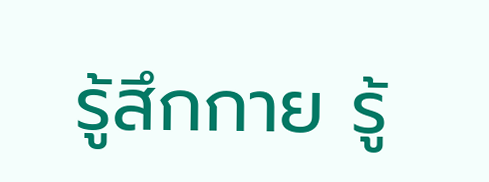รู้สึกกาย รู้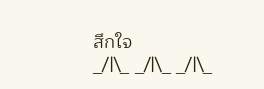สึกใจ
_/|\_ _/|\_ _/|\_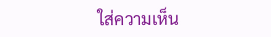ใส่ความเห็น